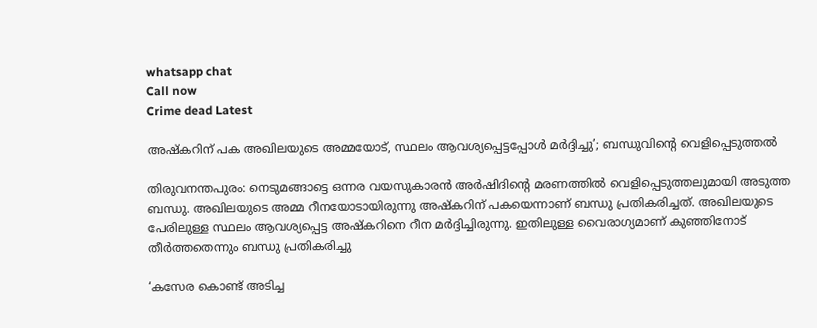whatsapp chat
Call now
Crime dead Latest

അഷ്‌കറിന് പക അഖിലയുടെ അമ്മയോട്, സ്ഥലം ആവശ്യപ്പെട്ടപ്പോള്‍ മര്‍ദ്ദിച്ചു’; ബന്ധുവിന്റെ വെളിപ്പെടുത്തല്‍

തിരുവനന്തപുരം: നെടുമങ്ങാട്ടെ ഒന്നര വയസുകാരന്‍ അര്‍ഷിദിന്റെ മരണത്തില്‍ വെളിപ്പെടുത്തലുമായി അടുത്ത ബന്ധു. അഖിലയുടെ അമ്മ റീനയോടായിരുന്നു അഷ്‌കറിന് പകയെന്നാണ് ബന്ധു പ്രതികരിച്ചത്. അഖിലയുടെ പേരിലുള്ള സ്ഥലം ആവശ്യപ്പെട്ട അഷ്‌കറിനെ റീന മര്‍ദ്ദിച്ചിരുന്നു. ഇതിലുള്ള വൈരാഗ്യമാണ് കുഞ്ഞിനോട് തീര്‍ത്തതെന്നും ബന്ധു പ്രതികരിച്ചു

‘കസേര കൊണ്ട് അടിച്ച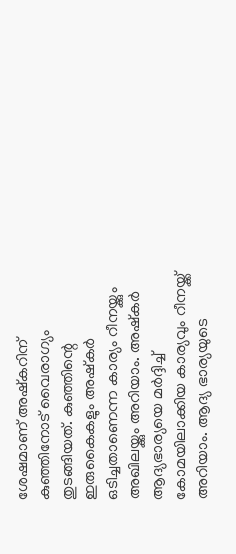ശേഷമാണ് അഷ്‌കറിന് കുഞ്ഞിനോട് വൈരാഗ്യം തുടങ്ങിയത്. കുഞ്ഞിന്റെ ഇരുകൈകളും അഷ്‌കര്‍ ഒടിച്ചതാണെന്ന കാര്യം റീനയ്ക്കും അഖിലയ്ക്കും അറിയാം. അഷ്‌കര്‍ ആദ്യഭാര്യയെ മര്‍ദ്ദിച്ച് കോമയിലാക്കിയ കാര്യവും റീനയ്ക്ക് അറിയാം. ആദ്യ ഭാര്യയുടെ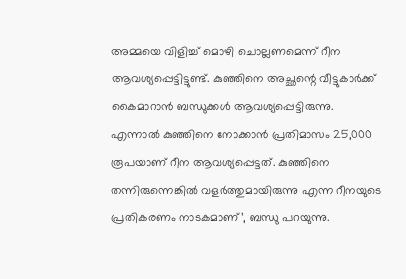അമ്മയെ വിളിച്ച് മൊഴി ചൊല്ലണമെന്ന് റീന ആവശ്യപ്പെട്ടിട്ടുണ്ട്. കുഞ്ഞിനെ അച്ഛന്റെ വീട്ടുകാര്‍ക്ക് കൈമാറാന്‍ ബന്ധുക്കള്‍ ആവശ്യപ്പെട്ടിരുന്നു. എന്നാല്‍ കുഞ്ഞിനെ നോക്കാന്‍ പ്രതിമാസം 25,000 രൂപയാണ് റീന ആവശ്യപ്പെട്ടത്. കുഞ്ഞിനെ തന്നിരുന്നെങ്കില്‍ വളര്‍ത്തുമായിരുന്നു എന്ന റീനയുടെ പ്രതികരണം നാടകമാണ്’, ബന്ധു പറയുന്നു.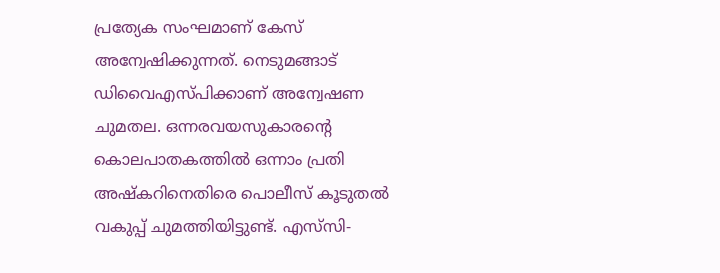പ്രത്യേക സംഘമാണ് കേസ് അന്വേഷിക്കുന്നത്. നെടുമങ്ങാട് ഡിവൈഎസ്പിക്കാണ് അന്വേഷണ ചുമതല. ഒന്നരവയസുകാരന്റെ കൊലപാതകത്തില്‍ ഒന്നാം പ്രതി അഷ്‌കറിനെതിരെ പൊലീസ് കൂടുതല്‍ വകുപ്പ് ചുമത്തിയിട്ടുണ്ട്. എസ്‌സി-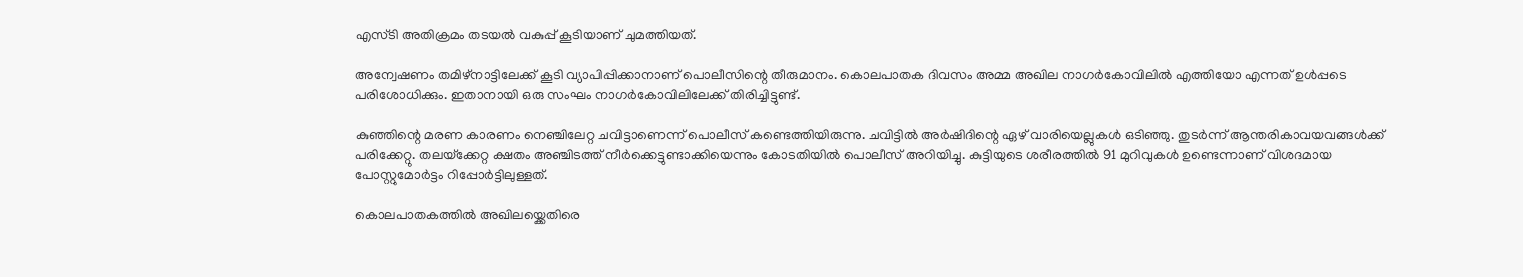എസ്ടി അതിക്രമം തടയല്‍ വകുപ്പ് കൂടിയാണ് ചുമത്തിയത്.

അന്വേഷണം തമിഴ്‌നാട്ടിലേക്ക് കൂടി വ്യാപിപ്പിക്കാനാണ് പൊലീസിന്റെ തീരുമാനം. കൊലപാതക ദിവസം അമ്മ അഖില നാഗര്‍കോവിലില്‍ എത്തിയോ എന്നത് ഉള്‍പ്പടെ പരിശോധിക്കും. ഇതാനായി ഒരു സംഘം നാഗര്‍കോവിലിലേക്ക് തിരിച്ചിട്ടുണ്ട്.

കുഞ്ഞിന്റെ മരണ കാരണം നെഞ്ചിലേറ്റ ചവിട്ടാണെന്ന് പൊലീസ് കണ്ടെത്തിയിരുന്നു. ചവിട്ടില്‍ അര്‍ഷിദിന്റെ ഏഴ് വാരിയെല്ലുകള്‍ ഒടിഞ്ഞു. തുടര്‍ന്ന് ആന്തരികാവയവങ്ങള്‍ക്ക് പരിക്കേറ്റു. തലയ്‌ക്കേറ്റ ക്ഷതം അഞ്ചിടത്ത് നീര്‍ക്കെട്ടുണ്ടാക്കിയെന്നും കോടതിയില്‍ പൊലീസ് അറിയിച്ചു. കുട്ടിയുടെ ശരീരത്തില്‍ 91 മുറിവുകള്‍ ഉണ്ടെന്നാണ് വിശദമായ പോസ്റ്റുമോര്‍ട്ടം റിപ്പോര്‍ട്ടിലുള്ളത്.

കൊലപാതകത്തില്‍ അഖിലയ്ക്കെതിരെ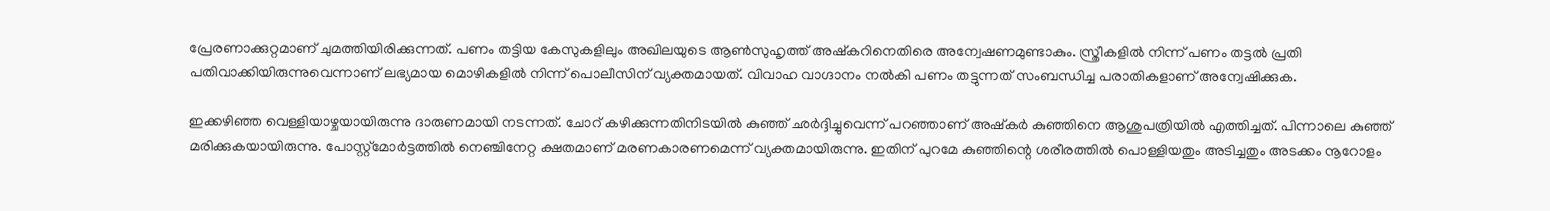പ്രേരണാക്കുറ്റമാണ് ചുമത്തിയിരിക്കുന്നത്. പണം തട്ടിയ കേസുകളിലും അഖിലയുടെ ആണ്‍സുഹൃത്ത് അഷ്‌കറിനെതിരെ അന്വേഷണമുണ്ടാകും. സ്ത്രീകളില്‍ നിന്ന് പണം തട്ടല്‍ പ്രതി പതിവാക്കിയിരുന്നുവെന്നാണ് ലഭ്യമായ മൊഴികളില്‍ നിന്ന് പൊലീസിന് വ്യക്തമായത്. വിവാഹ വാഗ്ദാനം നല്‍കി പണം തട്ടുന്നത് സംബന്ധിച്ച പരാതികളാണ് അന്വേഷിക്കുക.

ഇക്കഴിഞ്ഞ വെള്ളിയാഴ്ചയായിരുന്നു ദാരുണമായി നടന്നത്. ചോറ് കഴിക്കുന്നതിനിടയില്‍ കുഞ്ഞ് ഛര്‍ദ്ദിച്ചുവെന്ന് പറഞ്ഞാണ് അഷ്‌കര്‍ കുഞ്ഞിനെ ആശുപത്രിയില്‍ എത്തിച്ചത്. പിന്നാലെ കുഞ്ഞ് മരിക്കുകയായിരുന്നു. പോസ്റ്റ്‌മോര്‍ട്ടത്തില്‍ നെഞ്ചിനേറ്റ ക്ഷതമാണ് മരണകാരണമെന്ന് വ്യക്തമായിരുന്നു. ഇതിന് പുറമേ കുഞ്ഞിന്റെ ശരീരത്തില്‍ പൊള്ളിയതും അടിച്ചതും അടക്കം നൂറോളം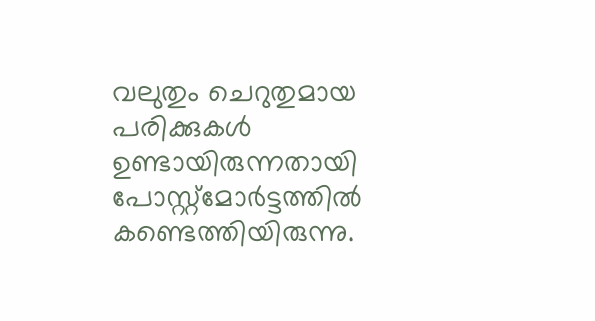വലുതും ചെറുതുമായ പരിക്കുകള്‍ ഉണ്ടായിരുന്നതായി പോസ്റ്റ്‌മോര്‍ട്ടത്തില്‍ കണ്ടെത്തിയിരുന്നു.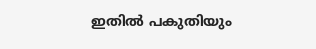ഇതില്‍ പകുതിയും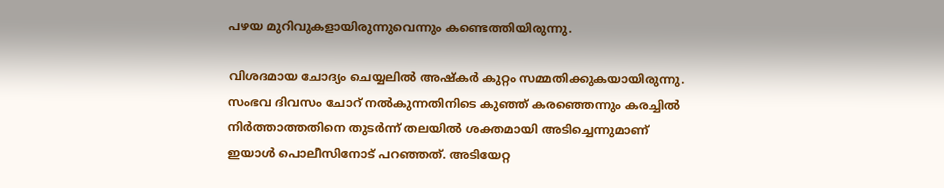പഴയ മുറിവുകളായിരുന്നുവെന്നും കണ്ടെത്തിയിരുന്നു.

വിശദമായ ചോദ്യം ചെയ്യലില്‍ അഷ്‌കര്‍ കുറ്റം സമ്മതിക്കുകയായിരുന്നു. സംഭവ ദിവസം ചോറ് നല്‍കുന്നതിനിടെ കുഞ്ഞ് കരഞ്ഞെന്നും കരച്ചില്‍ നിര്‍ത്താത്തതിനെ തുടര്‍ന്ന് തലയില്‍ ശക്തമായി അടിച്ചെന്നുമാണ് ഇയാള്‍ പൊലീസിനോട് പറഞ്ഞത്. അടിയേറ്റ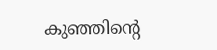കുഞ്ഞിന്റെ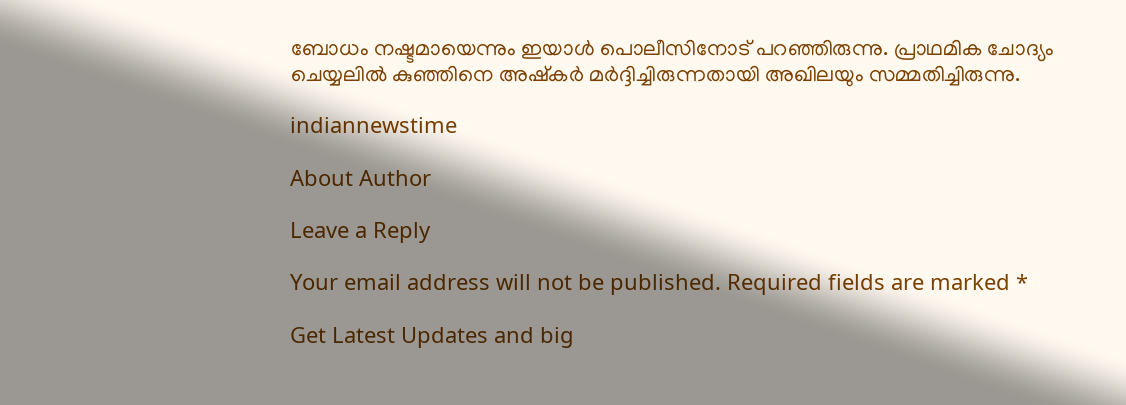ബോധം നഷ്ടമായെന്നും ഇയാള്‍ പൊലീസിനോട് പറഞ്ഞിരുന്നു. പ്രാഥമിക ചോദ്യം ചെയ്യലില്‍ കുഞ്ഞിനെ അഷ്‌കര്‍ മര്‍ദ്ദിച്ചിരുന്നതായി അഖിലയും സമ്മതിച്ചിരുന്നു.

indiannewstime

About Author

Leave a Reply

Your email address will not be published. Required fields are marked *

Get Latest Updates and big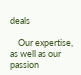deals

    Our expertise, as well as our passion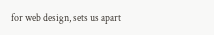for web design, sets us apart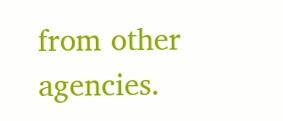from other agencies.